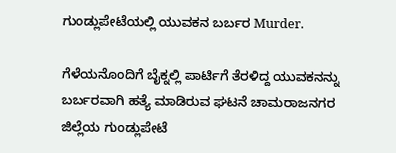ಗುಂಡ್ಲುಪೇಟೆಯಲ್ಲಿ ಯುವಕನ ಬರ್ಬರ Murder.

ಗೆಳೆಯನೊಂದಿಗೆ ಬೈಕ್ನಲ್ಲಿ ಪಾರ್ಟಿಗೆ ತೆರಳಿದ್ದ ಯುವಕನನ್ನು ಬರ್ಬರವಾಗಿ ಹತ್ಯೆ ಮಾಡಿರುವ ಘಟನೆ ಚಾಮರಾಜನಗರ ಜಿಲ್ಲೆಯ ಗುಂಡ್ಲುಪೇಟೆ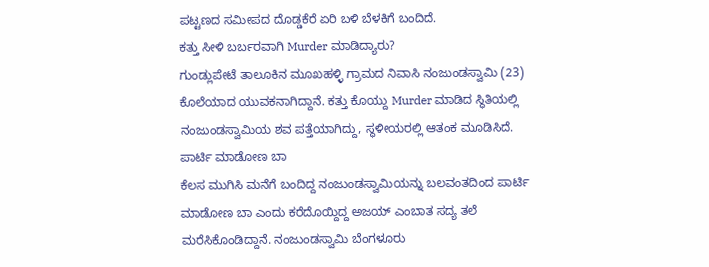ಪಟ್ಟಣದ ಸಮೀಪದ ದೊಡ್ಡಕೆರೆ ಏರಿ ಬಳಿ ಬೆಳಕಿಗೆ ಬಂದಿದೆ.
ಕತ್ತು ಸೀಳಿ ಬರ್ಬರವಾಗಿ Murder ಮಾಡಿದ್ಯಾರು?
ಗುಂಡ್ಲುಪೇಟೆ ತಾಲೂಕಿನ ಮೂಖಹಳ್ಳಿ ಗ್ರಾಮದ ನಿವಾಸಿ ನಂಜುಂಡಸ್ವಾಮಿ (23) ಕೊಲೆಯಾದ ಯುವಕನಾಗಿದ್ದಾನೆ. ಕತ್ತು ಕೊಯ್ದು Murder ಮಾಡಿದ ಸ್ಥಿತಿಯಲ್ಲಿ ನಂಜುಂಡಸ್ವಾಮಿಯ ಶವ ಪತ್ತೆಯಾಗಿದ್ದು, ಸ್ಥಳೀಯರಲ್ಲಿ ಆತಂಕ ಮೂಡಿಸಿದೆ.
ಪಾರ್ಟಿ ಮಾಡೋಣ ಬಾ
ಕೆಲಸ ಮುಗಿಸಿ ಮನೆಗೆ ಬಂದಿದ್ದ ನಂಜುಂಡಸ್ವಾಮಿಯನ್ನು ಬಲವಂತದಿಂದ ಪಾರ್ಟಿ ಮಾಡೋಣ ಬಾ ಎಂದು ಕರೆದೊಯ್ದಿದ್ದ ಅಜಯ್ ಎಂಬಾತ ಸದ್ಯ ತಲೆ ಮರೆಸಿಕೊಂಡಿದ್ದಾನೆ. ನಂಜುಂಡಸ್ವಾಮಿ ಬೆಂಗಳೂರು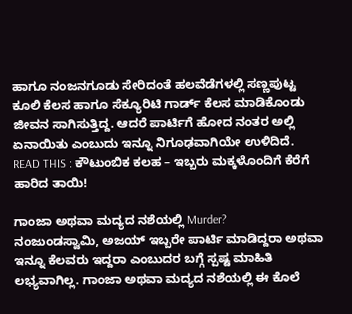ಹಾಗೂ ನಂಜನಗೂಡು ಸೇರಿದಂತೆ ಹಲವೆಡೆಗಳಲ್ಲಿ ಸಣ್ಣಪುಟ್ಟ ಕೂಲಿ ಕೆಲಸ ಹಾಗೂ ಸೆಕ್ಯೂರಿಟಿ ಗಾರ್ಡ್ ಕೆಲಸ ಮಾಡಿಕೊಂಡು ಜೀವನ ಸಾಗಿಸುತ್ತಿದ್ದ. ಆದರೆ ಪಾರ್ಟಿಗೆ ಹೋದ ನಂತರ ಅಲ್ಲಿ ಏನಾಯಿತು ಎಂಬುದು ಇನ್ನೂ ನಿಗೂಢವಾಗಿಯೇ ಉಳಿದಿದೆ.
READ THIS : ಕೌಟುಂಬಿಕ ಕಲಹ – ಇಬ್ಬರು ಮಕ್ಕಳೊಂದಿಗೆ ಕೆರೆಗೆ ಹಾರಿದ ತಾಯಿ!

ಗಾಂಜಾ ಅಥವಾ ಮದ್ಯದ ನಶೆಯಲ್ಲಿ Murder?
ನಂಜುಂಡಸ್ವಾಮಿ, ಅಜಯ್ ಇಬ್ಬರೇ ಪಾರ್ಟಿ ಮಾಡಿದ್ದರಾ ಅಥವಾ ಇನ್ನೂ ಕೆಲವರು ಇದ್ದರಾ ಎಂಬುದರ ಬಗ್ಗೆ ಸ್ಪಷ್ಟ ಮಾಹಿತಿ ಲಭ್ಯವಾಗಿಲ್ಲ. ಗಾಂಜಾ ಅಥವಾ ಮದ್ಯದ ನಶೆಯಲ್ಲಿ ಈ ಕೊಲೆ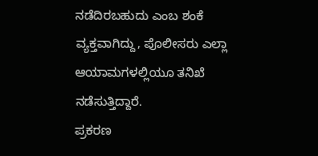ನಡೆದಿರಬಹುದು ಎಂಬ ಶಂಕೆ ವ್ಯಕ್ತವಾಗಿದ್ದು, ಪೊಲೀಸರು ಎಲ್ಲಾ ಆಯಾಮಗಳಲ್ಲಿಯೂ ತನಿಖೆ ನಡೆಸುತ್ತಿದ್ದಾರೆ.
ಪ್ರಕರಣ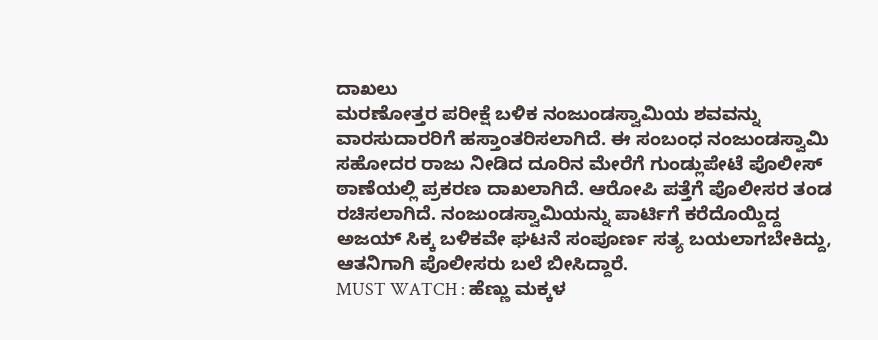ದಾಖಲು
ಮರಣೋತ್ತರ ಪರೀಕ್ಷೆ ಬಳಿಕ ನಂಜುಂಡಸ್ವಾಮಿಯ ಶವವನ್ನು ವಾರಸುದಾರರಿಗೆ ಹಸ್ತಾಂತರಿಸಲಾಗಿದೆ. ಈ ಸಂಬಂಧ ನಂಜುಂಡಸ್ವಾಮಿ ಸಹೋದರ ರಾಜು ನೀಡಿದ ದೂರಿನ ಮೇರೆಗೆ ಗುಂಡ್ಲುಪೇಟೆ ಪೊಲೀಸ್ ಠಾಣೆಯಲ್ಲಿ ಪ್ರಕರಣ ದಾಖಲಾಗಿದೆ. ಆರೋಪಿ ಪತ್ತೆಗೆ ಪೊಲೀಸರ ತಂಡ ರಚಿಸಲಾಗಿದೆ. ನಂಜುಂಡಸ್ವಾಮಿಯನ್ನು ಪಾರ್ಟಿಗೆ ಕರೆದೊಯ್ದಿದ್ದ ಅಜಯ್ ಸಿಕ್ಕ ಬಳಿಕವೇ ಘಟನೆ ಸಂಪೂರ್ಣ ಸತ್ಯ ಬಯಲಾಗಬೇಕಿದ್ದು, ಆತನಿಗಾಗಿ ಪೊಲೀಸರು ಬಲೆ ಬೀಸಿದ್ದಾರೆ.
MUST WATCH : ಹೆಣ್ಣು ಮಕ್ಕಳ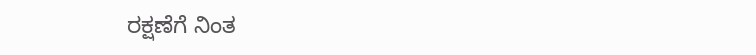ರಕ್ಷಣೆಗೆ ನಿಂತ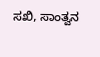ಸಖಿ, ಸಾಂತ್ವನ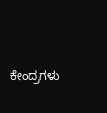ಕೇಂದ್ರಗಳು